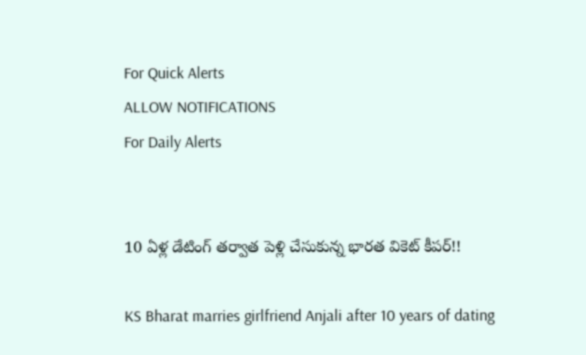For Quick Alerts
ALLOW NOTIFICATIONS
For Daily Alerts


10 ఏళ్ల డేటింగ్ తర్వాత పెళ్లి చేసుకున్న భారత వికెట్ కీపర్!!

KS Bharat marries girlfriend Anjali after 10 years of dating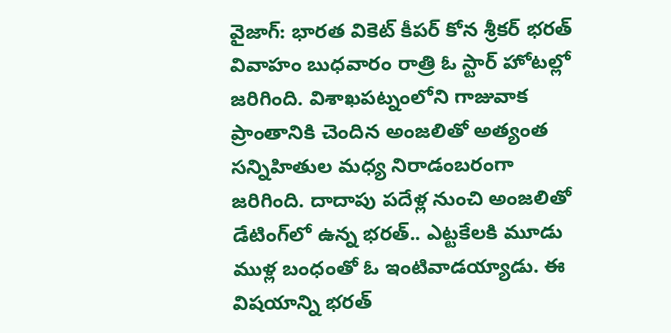వైజాగ్: భారత వికెట్ కీపర్ కోన శ్రీకర్‌ భరత్‌ వివాహం బుధవారం రాత్రి ఓ స్టార్‌ హోటల్లో జరిగింది. విశాఖపట్నంలోని గాజువాక ప్రాంతానికి చెందిన అంజలితో అత్యంత సన్నిహితుల మధ్య నిరాడంబరంగా జరిగింది. దాదాపు పదేళ్ల నుంచి అంజలితో డేటింగ్‌లో ఉన్న భరత్.. ఎట్టకేలకి మూడు ముళ్ల బంధంతో ఓ ఇంటివాడయ్యాడు. ఈ విషయాన్ని భరత్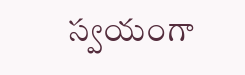స్వయంగా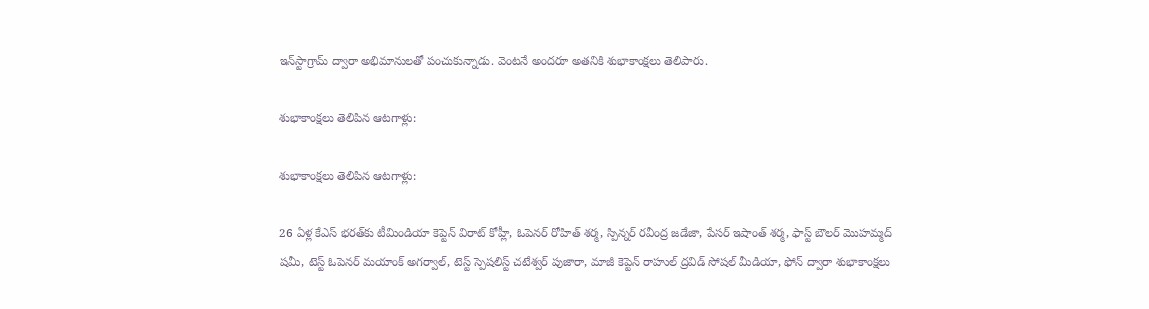ఇన్‌స్టాగ్రామ్‌ ద్వారా అభిమానులతో పంచుకున్నాడు. వెంటనే అందరూ అతనికి శుభాకాంక్షలు తెలిపారు.

శుభాకాంక్షలు తెలిపిన ఆటగాళ్లు:

శుభాకాంక్షలు తెలిపిన ఆటగాళ్లు:

26 ఏళ్ల కేఎస్ భరత్‌కు టీమిండియా కెప్టెన్ విరాట్‌ కోహ్లీ, ఓపెనర్ రోహిత్‌ శర్మ, స్పిన్నర్ రవీంద్ర జడేజా, పేసర్ ఇషాంత్ శర్మ‌, ఫాస్ట్ బౌలర్ మొహమ్మద్ షమీ, టెస్ట్ ఓపెనర్ మయాంక్‌ అగర్వాల్‌, టెస్ట్ స్పెషలిస్ట్ చటేశ్వర్ పుజారా, మాజీ కెప్టెన్‌ రాహుల్‌ ద్రవిడ్‌ సోషల్ మీడియా, ఫోన్‌ ద్వారా శుభాకాంక్షలు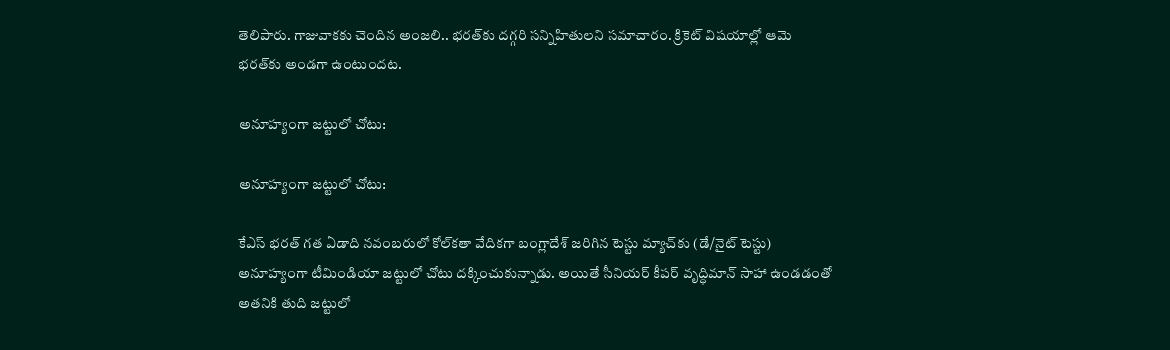తెలిపారు. గాజువాకకు చెందిన అంజలి.. భరత్‌కు దగ్గరి సన్నిహితులని సమాచారం. క్రికెట్ విషయాల్లో ఆమె భరత్‌కు అండగా ఉంటుందట.

అనూహ్యంగా జట్టులో చోటు:

అనూహ్యంగా జట్టులో చోటు:

కేఎస్ భరత్ గత ఏడాది నవంబరులో కోల్‌కతా వేదికగా బంగ్లాదేశ్‌ జరిగిన టెస్టు మ్యాచ్‌కు (డే/నైట్ టెస్టు) అనూహ్యంగా టీమిండియా జట్టులో చోటు దక్కించుకున్నాడు. అయితే సీనియర్ కీపర్ వృద్ధిమాన్ సాహా ఉండడంతో అతనికి తుది జట్టులో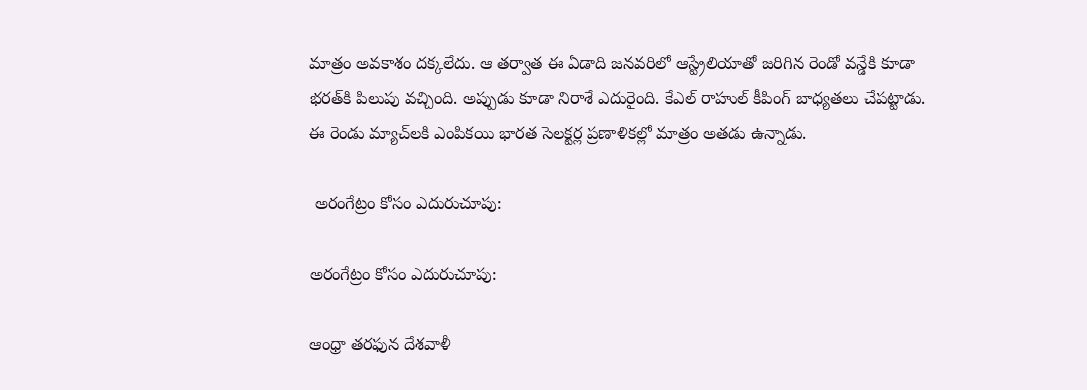మాత్రం అవకాశం దక్కలేదు. ఆ తర్వాత ఈ ఏడాది జనవరిలో ఆస్ట్రేలియాతో జరిగిన రెండో వన్డేకి కూడా భరత్‌కి పిలుపు వచ్చింది. అప్పుడు కూడా నిరాశే ఎదురైంది. కేఎల్ రాహుల్ కీపింగ్ బాధ్యతలు చేపట్టాడు. ఈ రెండు మ్యాచ్‌లకి ఎంపికయి భారత సెలక్టర్ల ప్రణాళికల్లో మాత్రం అతడు ఉన్నాడు.

 అరంగేట్రం కోసం ఎదురుచూపు:

అరంగేట్రం కోసం ఎదురుచూపు:

ఆంధ్రా తరఫున దేశవాళీ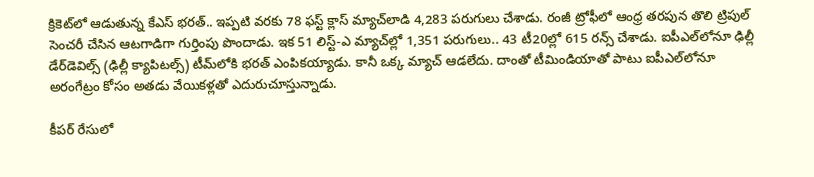క్రికెట్‌లో ఆడుతున్న కేఎస్ భరత్.. ఇప్పటి వరకు 78 ఫస్ట్ క్లాస్ మ్యాచ్‌‌లాడి 4,283 పరుగులు చేశాడు. రంజీ ట్రోఫీలో ఆంధ్ర తరపున తొలి ట్రిపుల్‌ సెంచరీ చేసిన ఆటగాడిగా గుర్తింపు పొందాడు. ఇక 51 లిస్ట్-ఎ మ్యాచ్‌ల్లో 1,351 పరుగులు.. 43 టీ20ల్లో 615 రన్స్ చేశాడు. ఐపీఎల్‌లోనూ ఢిల్లీ డేర్‌డెవిల్స్ (ఢిల్లీ క్యాపిటల్స్) టీమ్‌లోకి భరత్ ఎంపికయ్యాడు. కానీ ఒక్క మ్యాచ్‌ ఆడలేదు. దాంతో టీమిండియాతో పాటు ఐపీఎల్‌లోనూ అరంగేట్రం కోసం అతడు వేయికళ్లతో ఎదురుచూస్తున్నాడు.

కీపర్ రేసులో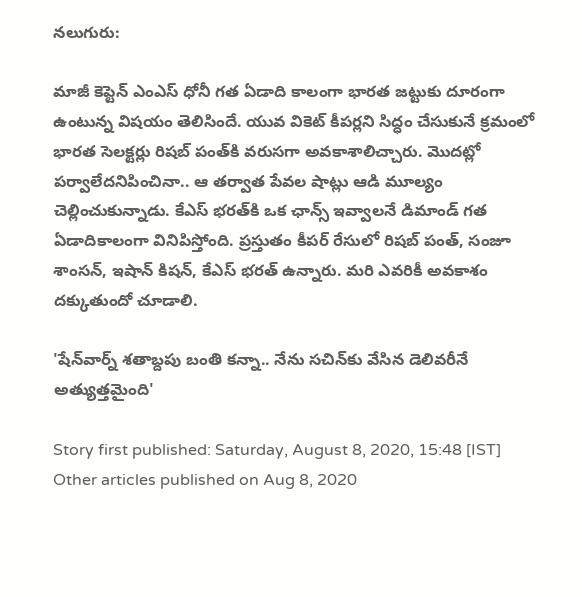నలుగురు:

మాజీ కెప్టెన్ ఎంఎస్ ధోనీ గత ఏడాది కాలంగా భారత జట్టుకు దూరంగా ఉంటున్న విషయం తెలిసిందే. యువ వికెట్ కీపర్లని సిద్ధం చేసుకునే క్రమంలో భారత సెలక్టర్లు రిషబ్ పంత్‌కి వరుసగా అవకాశాలిచ్చారు. మొదట్లో పర్వాలేదనిపించినా.. ఆ తర్వాత పేవల షాట్లు ఆడి మూల్యం చెల్లించుకున్నాడు. కేఎస్ భరత్‌కి ఒక ఛాన్స్ ఇవ్వాలనే డిమాండ్ గత ఏడాదికాలంగా వినిపిస్తోంది. ప్రస్తుతం కీపర్ రేసులో రిషబ్ పంత్‌, సంజూ శాంసన్, ఇషాన్ కిషన్‌, కేఎస్ భరత్ ఉన్నారు. మరి ఎవరికీ అవకాశం దక్కుతుందో చూడాలి.

'షేన్‌వార్న్‌ శతాబ్దపు బంతి కన్నా.. నేను సచిన్‌కు వేసిన డెలివరీనే అత్యుత్తమైంది'

Story first published: Saturday, August 8, 2020, 15:48 [IST]
Other articles published on Aug 8, 2020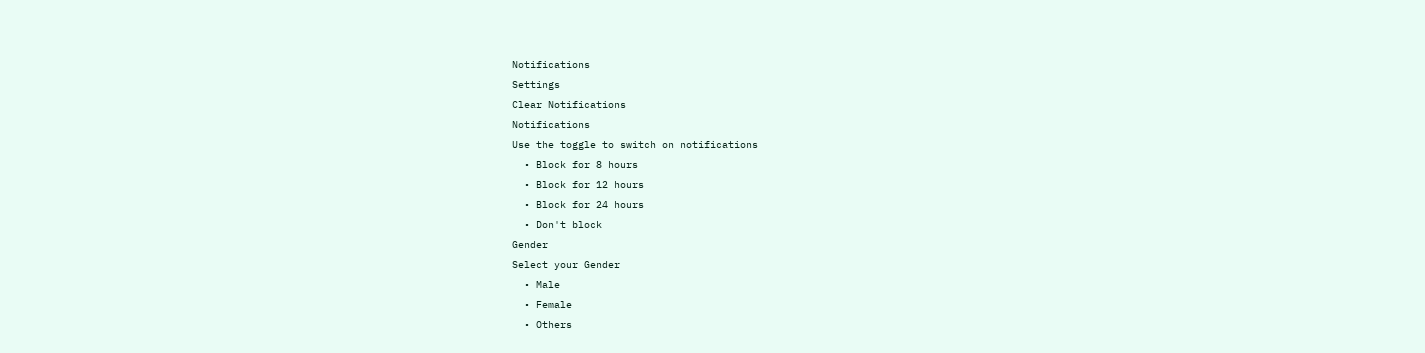Notifications
Settings
Clear Notifications
Notifications
Use the toggle to switch on notifications
  • Block for 8 hours
  • Block for 12 hours
  • Block for 24 hours
  • Don't block
Gender
Select your Gender
  • Male
  • Female
  • Others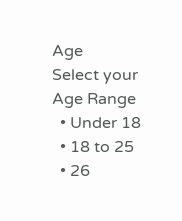Age
Select your Age Range
  • Under 18
  • 18 to 25
  • 26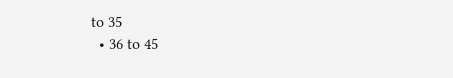to 35
  • 36 to 45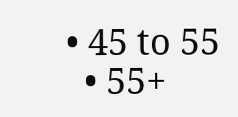• 45 to 55
  • 55+